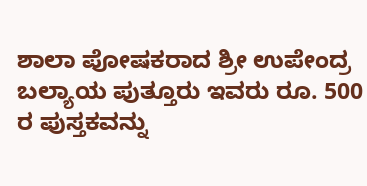ಶಾಲಾ ಪೋಷಕರಾದ ಶ್ರೀ ಉಪೇಂದ್ರ ಬಲ್ಯಾಯ ಪುತ್ತೂರು ಇವರು ರೂ. 500 ರ ಪುಸ್ತಕವನ್ನು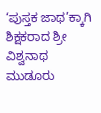‘ಪುಸ್ತಕ ಜಾಥ’ಕ್ಕಾಗಿ ಶಿಕ್ಷಕರಾದ ಶ್ರೀ ವಿಶ್ವನಾಥ ಮುಡೂರು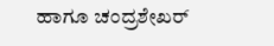ಹಾಗೂ ಚಂದ್ರಶೇಖರ್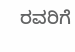ರವರಿಗೆ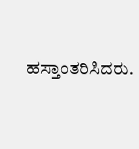ಹಸ್ತಾಂತರಿಸಿದರು.